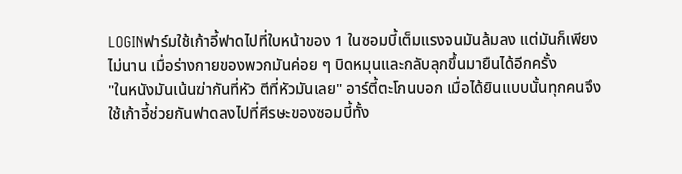LOGINฟาร์มใช้เก้าอี้ฟาดไปที่ใบหน้าของ 1 ในซอมบี้เต็มแรงจนมันล้มลง แต่มันก็เพียงไม่นาน เมื่อร่างกายของพวกมันค่อย ๆ บิดหมุนและกลับลุกขึ้นมายืนได้อีกครั้ง
"ในหนังมันเน้นฆ่ากันที่หัว ตีที่หัวมันเลย" อาร์ตี้ตะโกนบอก เมื่อได้ยินแบบนั้นทุกคนจึงใช้เก้าอี้ช่วยกันฟาดลงไปที่ศีรษะของซอมบี้ทั้ง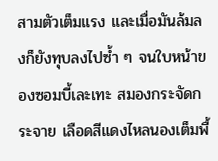สามตัวเต็มแรง และเมื่อมันล้มลงก็ยังทุบลงไปซ้ำ ๆ จนใบหน้าของซอมบี้เละเทะ สมองกระจัดกระจาย เลือดสีแดงไหลนองเต็มพื้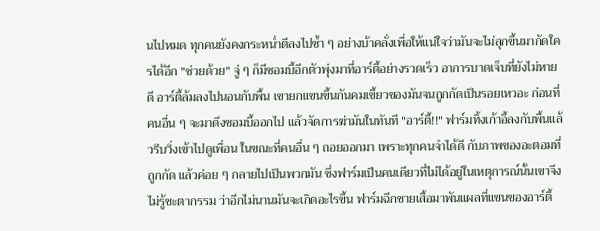นไปหมด ทุกคนยังคงกระหน่ำตีลงไปซ้ำ ๆ อย่างบ้าคลั่งเพื่อให้แน่ใจว่ามันจะไม่ลุกขึ้นมากัดใครได้อีก "ช่วยด้วย" จู่ ๆ ก็มีซอมบี้อีกตัวพุ่งมาที่อาร์ตี้อย่างรวดเร็ว อาการบาดเจ็บที่ยังไม่หายดี อาร์ตี้ล้มลงไปนอนกับพื้น เขายกแขนขึ้นกันคมเขี้ยวของมันจนถูกกัดเป็นรอยเหวอะ ก่อนที่คนอื่น ๆ จะมาดึงซอมบี้ออกไป แล้วจัดการฆ่ามันในทันที "อาร์ตี้!!" ฟาร์มทิ้งเก้าอี้ลงกับพื้นแล้วรีบวิ่งเข้าไปดูเพื่อน ในขณะที่คนอื่น ๆ ถอยออกมา เพราะทุกคนจำได้ดี กับภาพของอะตอมที่ถูกกัด แล้วค่อย ๆ กลายไปเป็นพวกมัน ซึ่งฟาร์มเป็นคนเดียวที่ไม่ได้อยู่ในเหตุการณ์นั้นเขาจึงไม่รู้ชะตากรรม ว่าอีกไม่นานมันจะเกิดอะไรขึ้น ฟาร์มฉีกชายเสื้อมาพันแผลที่แขนของอาร์ตี้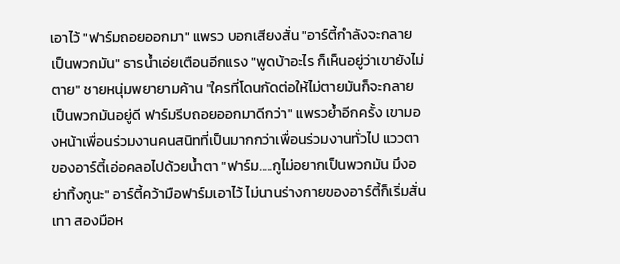เอาไว้ "ฟาร์มถอยออกมา" แพรว บอกเสียงสั่น "อาร์ตี้กำลังจะกลายเป็นพวกมัน" ธารน้ำเอ่ยเตือนอีกแรง "พูดบ้าอะไร ก็เห็นอยู่ว่าเขายังไม่ตาย" ชายหนุ่มพยายามค้าน "ใครที่โดนกัดต่อให้ไม่ตายมันก็จะกลายเป็นพวกมันอยู่ดี ฟาร์มรีบถอยออกมาดีกว่า" แพรวย้ำอีกครั้ง เขามองหน้าเพื่อนร่วมงานคนสนิทที่เป็นมากกว่าเพื่อนร่วมงานทั่วไป แววตาของอาร์ตี้เอ่อคลอไปด้วยน้ำตา "ฟาร์ม.....กูไม่อยากเป็นพวกมัน มึงอย่าทิ้งกูนะ" อาร์ตี้คว้ามือฟาร์มเอาไว้ ไม่นานร่างกายของอาร์ตี้ก็เริ่มสั่นเทา สองมือห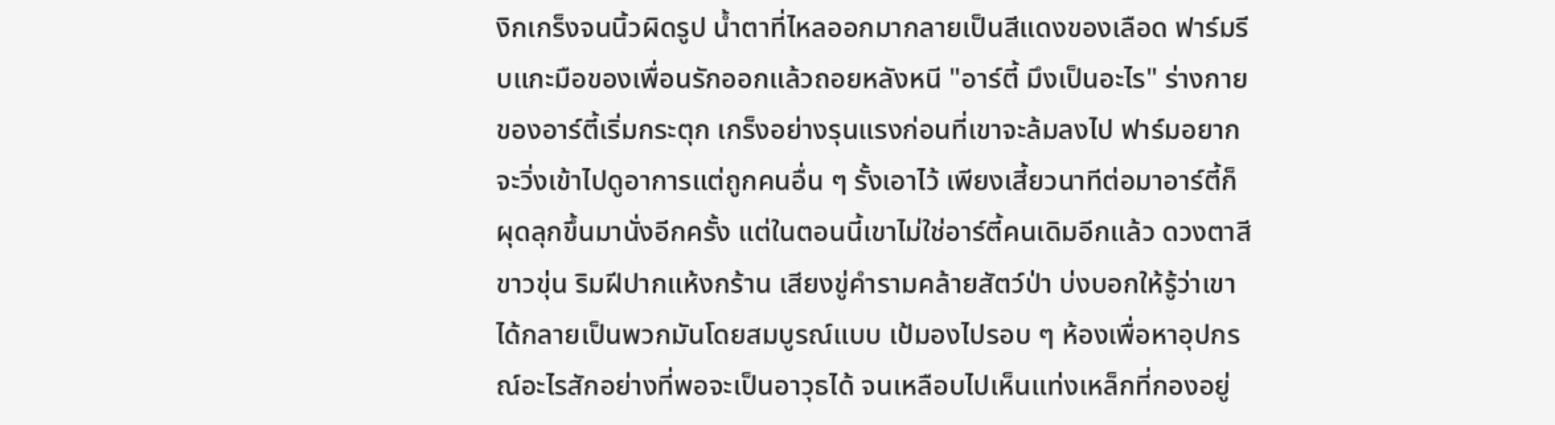งิกเกร็งจนนิ้วผิดรูป น้ำตาที่ไหลออกมากลายเป็นสีแดงของเลือด ฟาร์มรีบแกะมือของเพื่อนรักออกแล้วถอยหลังหนี "อาร์ตี้ มึงเป็นอะไร" ร่างกายของอาร์ตี้เริ่มกระตุก เกร็งอย่างรุนแรงก่อนที่เขาจะล้มลงไป ฟาร์มอยากจะวิ่งเข้าไปดูอาการแต่ถูกคนอื่น ๆ รั้งเอาไว้ เพียงเสี้ยวนาทีต่อมาอาร์ตี้ก็ผุดลุกขึ้นมานั่งอีกครั้ง แต่ในตอนนี้เขาไม่ใช่อาร์ตี้คนเดิมอีกแล้ว ดวงตาสีขาวขุ่น ริมฝีปากแห้งกร้าน เสียงขู่คำรามคล้ายสัตว์ป่า บ่งบอกให้รู้ว่าเขาได้กลายเป็นพวกมันโดยสมบูรณ์แบบ เป้มองไปรอบ ๆ ห้องเพื่อหาอุปกรณ์อะไรสักอย่างที่พอจะเป็นอาวุธได้ จนเหลือบไปเห็นแท่งเหล็กที่กองอยู่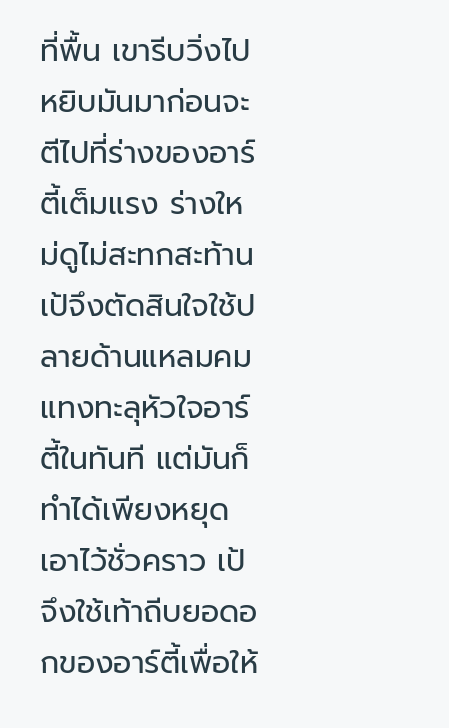ที่พื้น เขารีบวิ่งไปหยิบมันมาก่อนจะตีไปที่ร่างของอาร์ตี้เต็มแรง ร่างใหม่ดูไม่สะทกสะท้าน เป้จึงตัดสินใจใช้ปลายด้านแหลมคมแทงทะลุหัวใจอาร์ตี้ในทันที แต่มันก็ทำได้เพียงหยุดเอาไว้ชั่วคราว เป้จึงใช้เท้าถีบยอดอกของอาร์ตี้เพื่อให้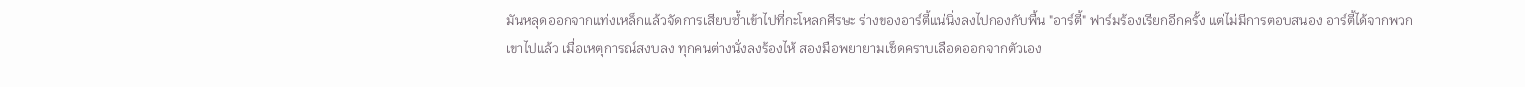มันหลุดออกจากแท่งเหล็กแล้วจัดการเสียบซ้ำเข้าไปที่กะโหลกศีรษะ ร่างของอาร์ตี้แน่นิ่งลงไปกองกับพื้น "อาร์ตี้" ฟาร์มร้องเรียกอีกครั้ง แต่ไม่มีการตอบสนอง อาร์ตี้ได้จากพวกเขาไปแล้ว เมื่อเหตุการณ์สงบลง ทุกคนต่างนั่งลงร้องไห้ สองมือพยายามเช็ดคราบเลือดออกจากตัวเอง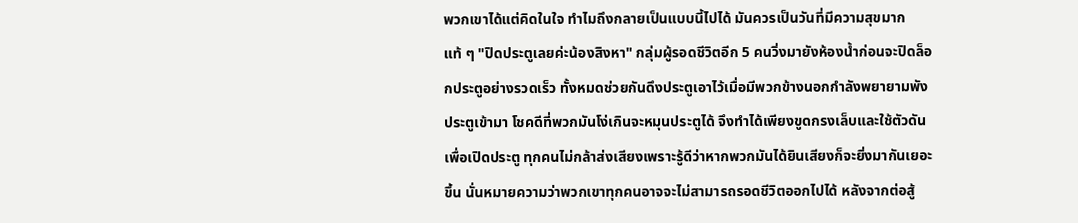พวกเขาได้แต่คิดในใจ ทำไมถึงกลายเป็นแบบนี้ไปได้ มันควรเป็นวันที่มีความสุขมากแท้ ๆ "ปิดประตูเลยค่ะน้องสิงหา" กลุ่มผู้รอดชีวิตอีก 5 คนวิ่งมายังห้องน้ำก่อนจะปิดล็อกประตูอย่างรวดเร็ว ทั้งหมดช่วยกันดึงประตูเอาไว้เมื่อมีพวกข้างนอกกำลังพยายามพังประตูเข้ามา โชคดีที่พวกมันโง่เกินจะหมุนประตูได้ จึงทำได้เพียงขูดกรงเล็บและใช้ตัวดันเพื่อเปิดประตู ทุกคนไม่กล้าส่งเสียงเพราะรู้ดีว่าหากพวกมันได้ยินเสียงก็จะยิ่งมากันเยอะขึ้น นั่นหมายความว่าพวกเขาทุกคนอาจจะไม่สามารถรอดชีวิตออกไปได้ หลังจากต่อสู้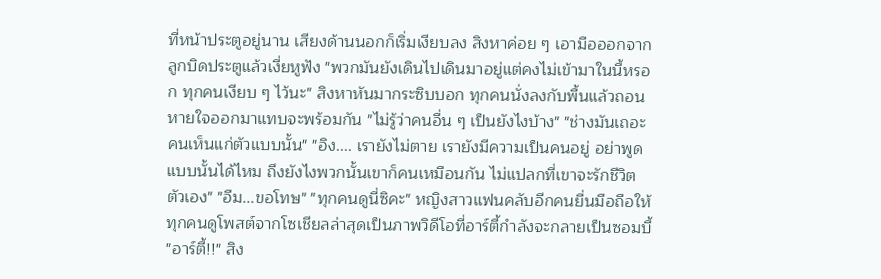ที่หน้าประตูอยู่นาน เสียงด้านนอกก็เริ่มเงียบลง สิงหาค่อย ๆ เอามือออกจากลูกบิดประตูแล้วเงี่ยหูฟัง "พวกมันยังเดินไปเดินมาอยู่แต่คงไม่เข้ามาในนี้หรอก ทุกคนเงียบ ๆ ไว้นะ" สิงหาหันมากระซิบบอก ทุกคนนั่งลงกับพื้นแล้วถอนหายใจออกมาแทบจะพร้อมกัน "ไม่รู้ว่าคนอื่น ๆ เป็นยังไงบ้าง" "ช่างมันเถอะ คนเห็นแก่ตัวแบบนั้น" "อิง.... เรายังไม่ตาย เรายังมีความเป็นคนอยู่ อย่าพูดแบบนั้นได้ไหม ถึงยังไงพวกนั้นเขาก็คนเหมือนกัน ไม่แปลกที่เขาจะรักชีวิตตัวเอง" "อืม...ขอโทษ" "ทุกคนดูนี่ซิคะ" หญิงสาวแฟนคลับอีกคนยื่นมือถือให้ทุกคนดูโพสต์จากโซเชียลล่าสุดเป็นภาพวิดีโอที่อาร์ตี้กำลังจะกลายเป็นซอมบี้ "อาร์ตี้!!" สิง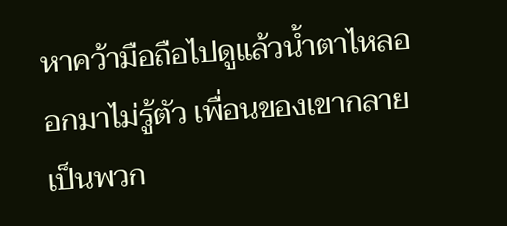หาคว้ามือถือไปดูแล้วน้ำตาไหลออกมาไม่รู้ตัว เพื่อนของเขากลายเป็นพวก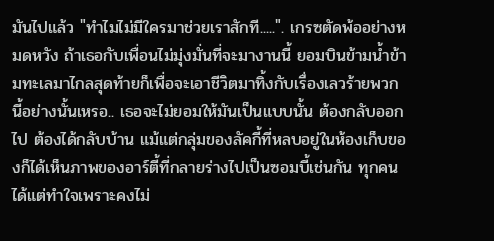มันไปแล้ว "ทำไมไม่มีใครมาช่วยเราสักที.....". เกรซตัดพ้ออย่างหมดหวัง ถ้าเธอกับเพื่อนไม่มุ่งมั่นที่จะมางานนี้ ยอมบินข้ามน้ำข้ามทะเลมาไกลสุดท้ายก็เพื่อจะเอาชีวิตมาทิ้งกับเรื่องเลวร้ายพวกนี้อย่างนั้นเหรอ.. เธอจะไม่ยอมให้มันเป็นแบบนั้น ต้องกลับออกไป ต้องได้กลับบ้าน แม้แต่กลุ่มของลัคกี้ที่หลบอยู่ในห้องเก็บของก็ได้เห็นภาพของอาร์ตี้ที่กลายร่างไปเป็นซอมบี้เช่นกัน ทุกคนได้แต่ทำใจเพราะคงไม่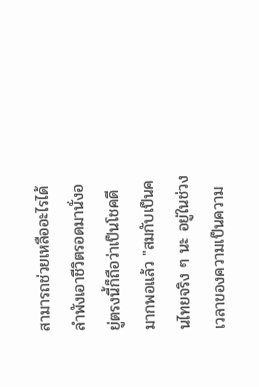สามารถช่วยเหลืออะไรได้ ลำพังเอาชีวิตรอดมานั่งอยู่ตรงนี้ก็ถือว่าเป็นโชคดีมากพอแล้ว "สมกับเป็นคนไทยจริง ๆ นะ อยู่ในช่วงเวลาของความเป็นความ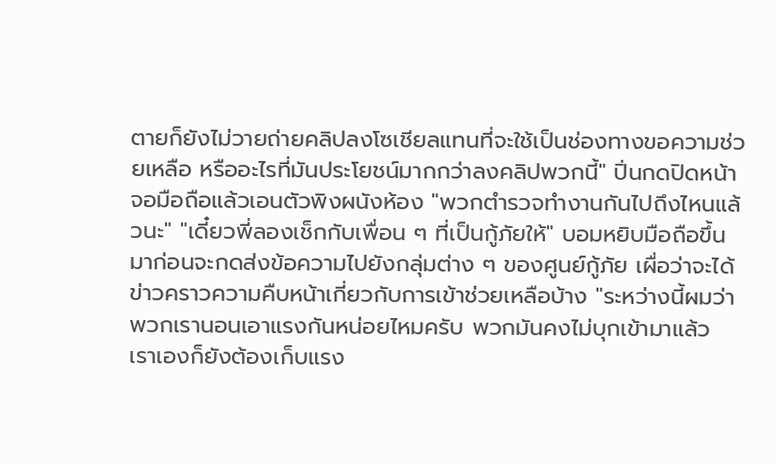ตายก็ยังไม่วายถ่ายคลิปลงโซเชียลแทนที่จะใช้เป็นช่องทางขอความช่วยเหลือ หรืออะไรที่มันประโยชน์มากกว่าลงคลิปพวกนี้" ปิ่นกดปิดหน้าจอมือถือแล้วเอนตัวพิงผนังห้อง "พวกตำรวจทำงานกันไปถึงไหนแล้วนะ" "เดี๋ยวพี่ลองเช็กกับเพื่อน ๆ ที่เป็นกู้ภัยให้" บอมหยิบมือถือขึ้นมาก่อนจะกดส่งข้อความไปยังกลุ่มต่าง ๆ ของศูนย์กู้ภัย เผื่อว่าจะได้ข่าวคราวความคืบหน้าเกี่ยวกับการเข้าช่วยเหลือบ้าง "ระหว่างนี้ผมว่าพวกเรานอนเอาแรงกันหน่อยไหมครับ พวกมันคงไม่บุกเข้ามาแล้ว เราเองก็ยังต้องเก็บแรง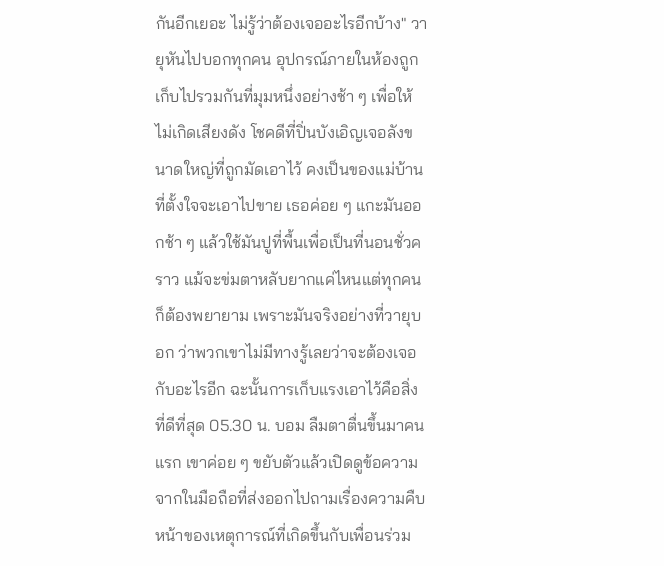กันอีกเยอะ ไม่รู้ว่าต้องเจออะไรอีกบ้าง" วายุหันไปบอกทุกคน อุปกรณ์ภายในห้องถูกเก็บไปรวมกันที่มุมหนึ่งอย่างช้า ๆ เพื่อให้ไม่เกิดเสียงดัง โชคดีที่ปิ่นบังเอิญเจอลังขนาดใหญ่ที่ถูกมัดเอาไว้ คงเป็นของแม่บ้านที่ตั้งใจจะเอาไปขาย เธอค่อย ๆ แกะมันออกช้า ๆ แล้วใช้มันปูที่พื้นเพื่อเป็นที่นอนชั่วคราว แม้จะข่มตาหลับยากแค่ไหนแต่ทุกคนก็ต้องพยายาม เพราะมันจริงอย่างที่วายุบอก ว่าพวกเขาไม่มีทางรู้เลยว่าจะต้องเจอกับอะไรอีก ฉะนั้นการเก็บแรงเอาไว้คือสิ่งที่ดีที่สุด 05.30 น. บอม ลืมตาตื่นขึ้นมาคนแรก เขาค่อย ๆ ขยับตัวแล้วเปิดดูข้อความจากในมือถือที่ส่งออกไปถามเรื่องความคืบหน้าของเหตุการณ์ที่เกิดขึ้นกับเพื่อนร่วม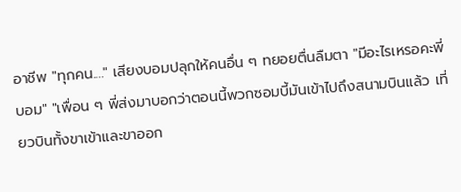อาชีพ "ทุกคน...." เสียงบอมปลุกให้คนอื่น ๆ ทยอยตื่นลืมตา "มีอะไรเหรอคะพี่บอม" "เพื่อน ๆ พี่ส่งมาบอกว่าตอนนี้พวกซอมบี้มันเข้าไปถึงสนามบินแล้ว เที่ยวบินทั้งขาเข้าและขาออก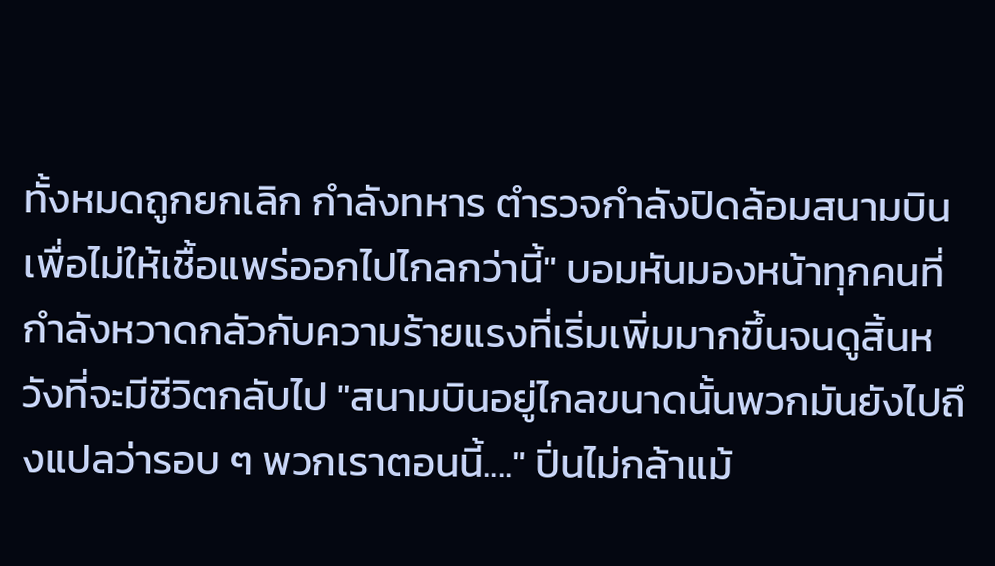ทั้งหมดถูกยกเลิก กำลังทหาร ตำรวจกำลังปิดล้อมสนามบินเพื่อไม่ให้เชื้อแพร่ออกไปไกลกว่านี้" บอมหันมองหน้าทุกคนที่กำลังหวาดกลัวกับความร้ายแรงที่เริ่มเพิ่มมากขึ้นจนดูสิ้นหวังที่จะมีชีวิตกลับไป "สนามบินอยู่ไกลขนาดนั้นพวกมันยังไปถึงแปลว่ารอบ ๆ พวกเราตอนนี้...." ปิ่นไม่กล้าแม้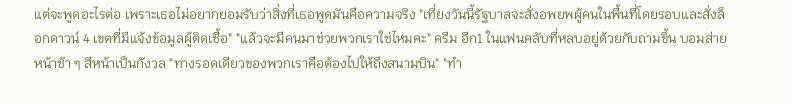แต่จะพูดอะไรต่อ เพราะเธอไม่อยากยอมรับว่าสิ่งที่เธอพูดมันคือความจริง "เที่ยงวันนี้รัฐบาลจะสั่งอพยพผู้คนในพื้นที่โดยรอบและสั่งล็อกดาวน์ 4 เขตที่มีแจ้งข้อมูลผู้ติดเชื้อ" "แล้วจะมีคนมาช่วยพวกเราใช่ไหมคะ" ครีม อีก1 ในแฟนคลับที่หลบอยู่ด้วยกับถามขึ้น บอมส่ายหน้าช้า ๆ สีหน้าเป็นกังวล "ทางรอดเดียวของพวกเราคือต้องไปให้ถึงสนามบิน" "ทำ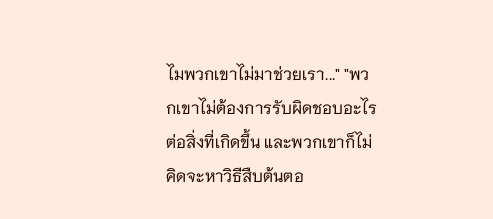ไมพวกเขาไม่มาช่วยเรา..." "พวกเขาไม่ต้องการรับผิดชอบอะไรต่อสิ่งที่เกิดขึ้น และพวกเขาก็ไม่คิดจะหาวิธีสืบต้นตอ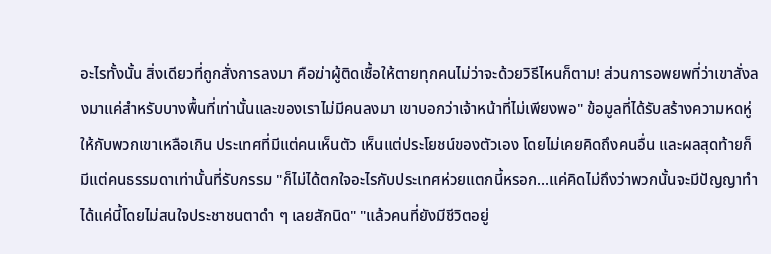อะไรทั้งนั้น สิ่งเดียวที่ถูกสั่งการลงมา คือฆ่าผู้ติดเชื้อให้ตายทุกคนไม่ว่าจะด้วยวิธีไหนก็ตาม! ส่วนการอพยพที่ว่าเขาสั่งลงมาแค่สำหรับบางพื้นที่เท่านั้นและของเราไม่มีคนลงมา เขาบอกว่าเจ้าหน้าที่ไม่เพียงพอ" ข้อมูลที่ได้รับสร้างความหดหู่ให้กับพวกเขาเหลือเกิน ประเทศที่มีแต่คนเห็นตัว เห็นแต่ประโยชน์ของตัวเอง โดยไม่เคยคิดถึงคนอื่น และผลสุดท้ายก็มีแต่คนธรรมดาเท่านั้นที่รับกรรม "ก็ไม่ได้ตกใจอะไรกับประเทศห่วยแตกนี้หรอก...แค่คิดไม่ถึงว่าพวกนั้นจะมีปัญญาทำได้แค่นี้โดยไม่สนใจประชาชนตาดำ ๆ เลยสักนิด" "แล้วคนที่ยังมีชีวิตอยู่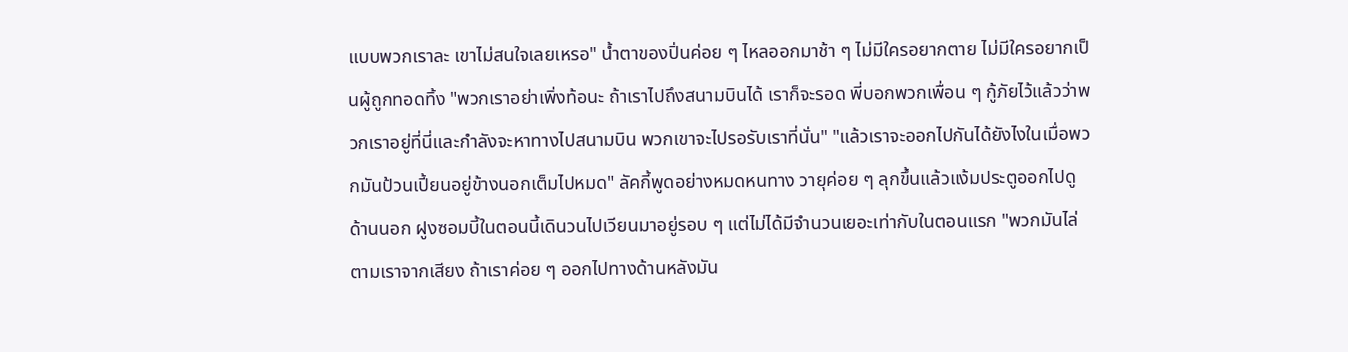แบบพวกเราละ เขาไม่สนใจเลยเหรอ" น้ำตาของปิ่นค่อย ๆ ไหลออกมาช้า ๆ ไม่มีใครอยากตาย ไม่มีใครอยากเป็นผู้ถูกทอดทิ้ง "พวกเราอย่าเพิ่งท้อนะ ถ้าเราไปถึงสนามบินได้ เราก็จะรอด พี่บอกพวกเพื่อน ๆ กู้ภัยไว้แล้วว่าพวกเราอยู่ที่นี่และกำลังจะหาทางไปสนามบิน พวกเขาจะไปรอรับเราที่นั่น" "แล้วเราจะออกไปกันได้ยังไงในเมื่อพวกมันป้วนเปี้ยนอยู่ข้างนอกเต็มไปหมด" ลัคกี้พูดอย่างหมดหนทาง วายุค่อย ๆ ลุกขึ้นแล้วแง้มประตูออกไปดูด้านนอก ฝูงซอมบี้ในตอนนี้เดินวนไปเวียนมาอยู่รอบ ๆ แต่ไม่ได้มีจำนวนเยอะเท่ากับในตอนแรก "พวกมันไล่ตามเราจากเสียง ถ้าเราค่อย ๆ ออกไปทางด้านหลังมัน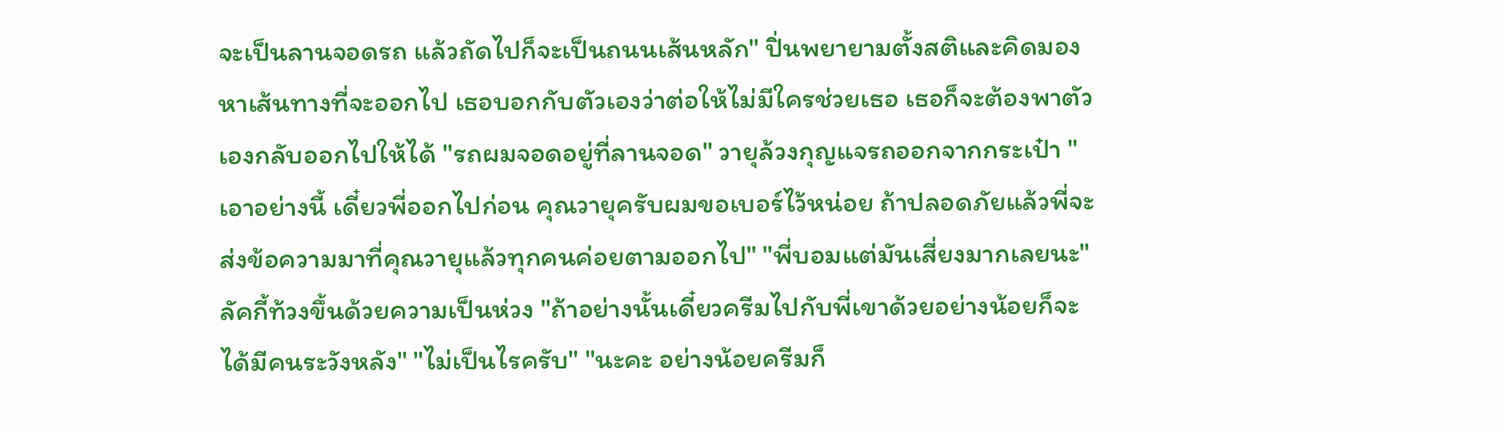จะเป็นลานจอดรถ แล้วถัดไปก็จะเป็นถนนเส้นหลัก" ปิ่นพยายามตั้งสติและคิดมองหาเส้นทางที่จะออกไป เธอบอกกับตัวเองว่าต่อให้ไม่มีใครช่วยเธอ เธอก็จะต้องพาตัวเองกลับออกไปให้ได้ "รถผมจอดอยู่ที่ลานจอด" วายุล้วงกุญแจรถออกจากกระเป๋า "เอาอย่างนี้ เดี๋ยวพี่ออกไปก่อน คุณวายุครับผมขอเบอร์ไว้หน่อย ถ้าปลอดภัยแล้วพี่จะส่งข้อความมาที่คุณวายุแล้วทุกคนค่อยตามออกไป" "พี่บอมแต่มันเสี่ยงมากเลยนะ" ลัคกี้ท้วงขึ้นด้วยความเป็นห่วง "ถ้าอย่างนั้นเดี๋ยวครีมไปกับพี่เขาด้วยอย่างน้อยก็จะได้มีคนระวังหลัง" "ไม่เป็นไรครับ" "นะคะ อย่างน้อยครีมก็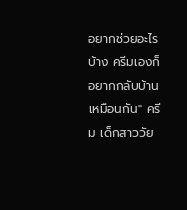อยากช่วยอะไรบ้าง ครีมเองก็อยากกลับบ้านเหมือนกัน" ครีม เด็กสาววัย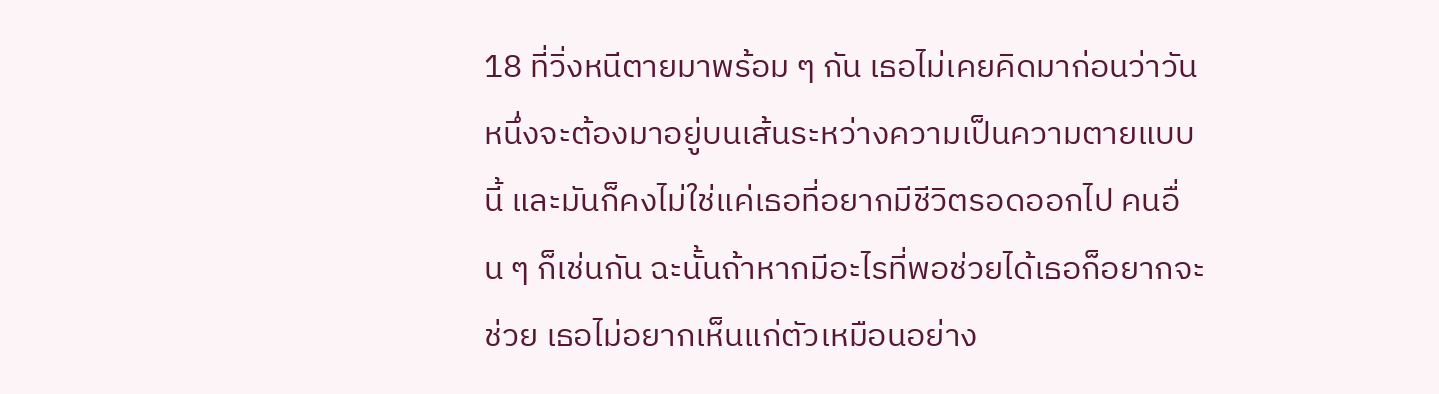18 ที่วิ่งหนีตายมาพร้อม ๆ กัน เธอไม่เคยคิดมาก่อนว่าวันหนึ่งจะต้องมาอยู่บนเส้นระหว่างความเป็นความตายแบบนี้ และมันก็คงไม่ใช่แค่เธอที่อยากมีชีวิตรอดออกไป คนอื่น ๆ ก็เช่นกัน ฉะนั้นถ้าหากมีอะไรที่พอช่วยได้เธอก็อยากจะช่วย เธอไม่อยากเห็นแก่ตัวเหมือนอย่าง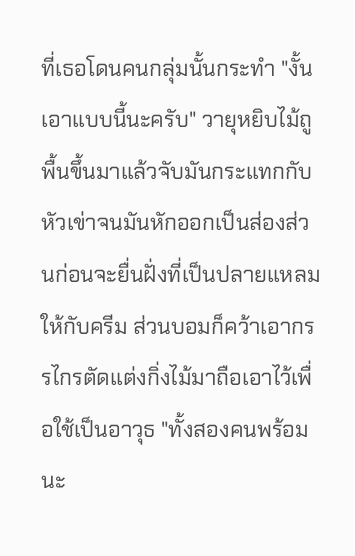ที่เธอโดนคนกลุ่มนั้นกระทำ "งั้นเอาแบบนี้นะครับ" วายุหยิบไม้ถูพื้นขึ้นมาแล้วจับมันกระแทกกับหัวเข่าจนมันหักออกเป็นส่องส่วนก่อนจะยื่นฝั่งที่เป็นปลายแหลมให้กับครีม ส่วนบอมก็คว้าเอากรรไกรตัดแต่งกิ่งไม้มาถือเอาไว้เพื่อใช้เป็นอาวุธ "ทั้งสองคนพร้อมนะ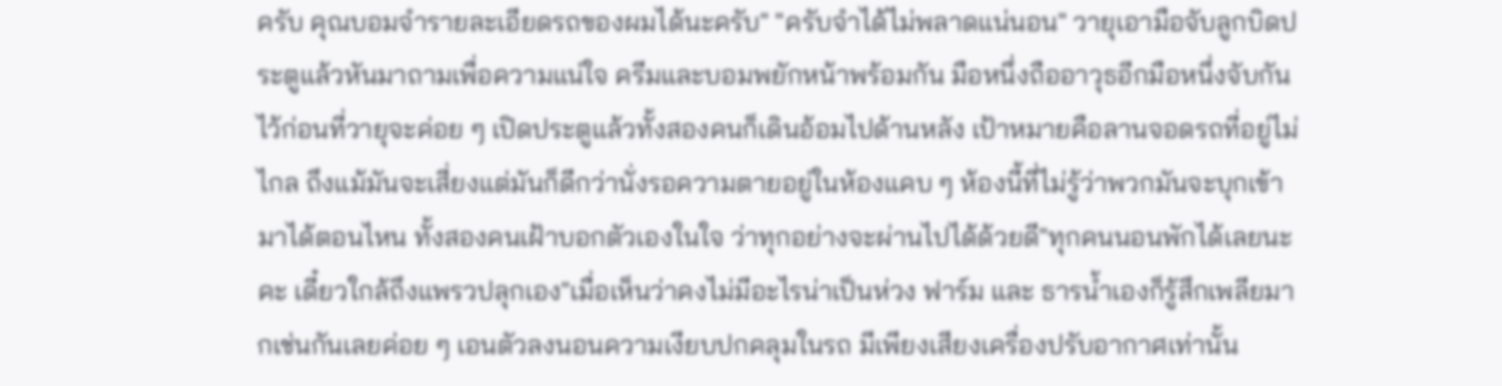ครับ คุณบอมจำรายละเอียดรถของผมได้นะครับ" "ครับจำได้ไม่พลาดแน่นอน" วายุเอามือจับลูกบิดประตูแล้วหันมาถามเพื่อความแน่ใจ ครีมและบอมพยักหน้าพร้อมกัน มือหนึ่งถืออาวุธอีกมือหนึ่งจับกันไว้ก่อนที่วายุจะค่อย ๆ เปิดประตูแล้วทั้งสองคนก็เดินอ้อมไปด้านหลัง เป้าหมายคือลานจอดรถที่อยู่ไม่ไกล ถึงแม้มันจะเสี่ยงแต่มันก็ดีกว่านั่งรอความตายอยู่ในห้องแคบ ๆ ห้องนี้ที่ไม่รู้ว่าพวกมันจะบุกเข้ามาได้ตอนไหน ทั้งสองคนเฝ้าบอกตัวเองในใจ ว่าทุกอย่างจะผ่านไปได้ด้วยดี"ทุกคนนอนพักได้เลยนะคะ เดี๋ยวใกล้ถึงแพรวปลุกเอง"เมื่อเห็นว่าคงไม่มีอะไรน่าเป็นห่วง ฟาร์ม และ ธารน้ำเองก็รู้สึกเพลียมากเช่นกันเลยค่อย ๆ เอนตัวลงนอนความเงียบปกคลุมในรถ มีเพียงเสียงเครื่องปรับอากาศเท่านั้น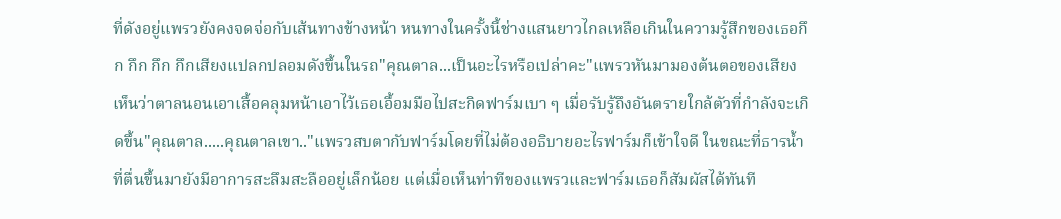ที่ดังอยู่แพรวยังคงจดจ่อกับเส้นทางข้างหน้า หนทางในครั้งนี้ช่างแสนยาวไกลเหลือเกินในความรู้สึกของเธอกึก กึก กึก กึกเสียงแปลกปลอมดังขึ้นในรถ"คุณตาล...เป็นอะไรหรือเปล่าคะ"แพรวหันมามองต้นตอของเสียง เห็นว่าตาลนอนเอาเสื้อคลุมหน้าเอาไว้เธอเอื้อมมือไปสะกิดฟาร์มเบา ๆ เมื่อรับรู้ถึงอันตรายใกล้ตัวที่กำลังจะเกิดขึ้น"คุณตาล.....คุณตาลเขา.."แพรวสบตากับฟาร์มโดยที่ไม่ต้องอธิบายอะไรฟาร์มก็เข้าใจดี ในขณะที่ธารน้ำที่ตื่นขึ้นมายังมีอาการสะลึมสะลืออยู่เล็กน้อย แต่เมื่อเห็นท่าทีของแพรวและฟาร์มเธอก็สัมผัสได้ทันที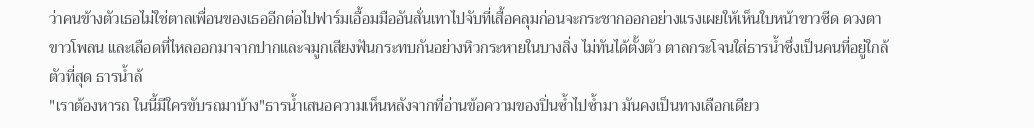ว่าคนข้างตัวเธอไม่ใช่ตาลเพื่อนของเธออีกต่อไปฟาร์มเอื้อมมืออันสั่นเทาไปจับที่เสื้อคลุมก่อนจะกระชากออกอย่างแรงเผยให้เห็นใบหน้าขาวซีด ดวงตาขาวโพลน และเลือดที่ไหลออกมาจากปากและจมูกเสียงฟันกระทบกันอย่างหิวกระหายในบางสิ่ง ไม่ทันได้ตั้งตัว ตาลกระโจนใส่ธารน้ำซึ่งเป็นคนที่อยู่ใกล้ตัวที่สุด ธารน้ำล้
"เราต้องหารถ ในนี้มีใครขับรถมาบ้าง"ธารน้ำเสนอความเห็นหลังจากที่อ่านข้อความของปิ่นซ้ำไปซ้ำมา มันคงเป็นทางเลือกเดียว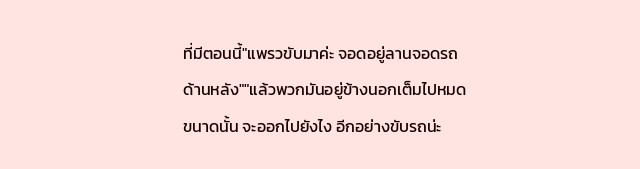ที่มีตอนนี้"แพรวขับมาค่ะ จอดอยู่ลานจอดรถด้านหลัง""แล้วพวกมันอยู่ข้างนอกเต็มไปหมดขนาดนั้น จะออกไปยังไง อีกอย่างขับรถน่ะ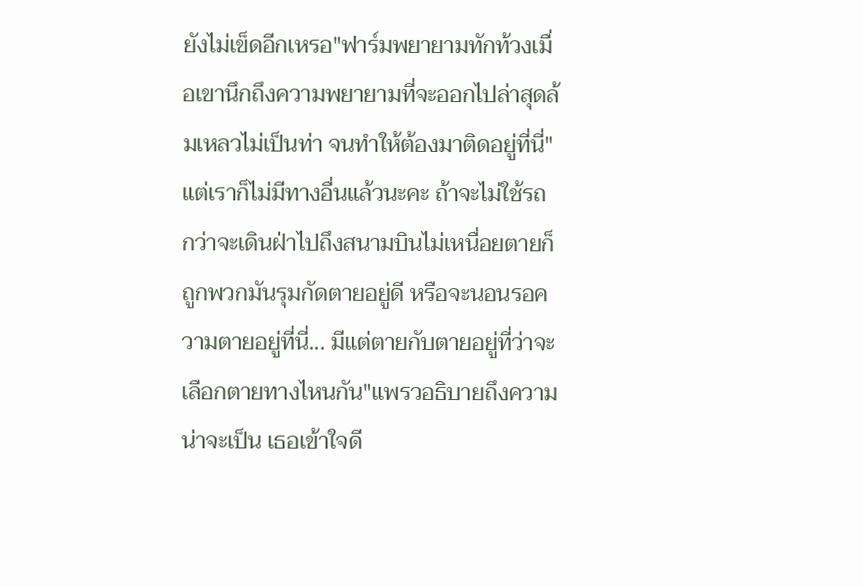ยังไม่เข็ดอีกเหรอ"ฟาร์มพยายามทักท้วงเมื่อเขานึกถึงความพยายามที่จะออกไปล่าสุดล้มเหลวไม่เป็นท่า จนทำให้ต้องมาติดอยู่ที่นี่"แต่เราก็ไม่มีทางอื่นแล้วนะคะ ถ้าจะไม่ใช้รถ กว่าจะเดินฝ่าไปถึงสนามบินไม่เหนื่อยตายก็ถูกพวกมันรุมกัดตายอยู่ดี หรือจะนอนรอความตายอยู่ที่นี่... มีแต่ตายกับตายอยู่ที่ว่าจะเลือกตายทางไหนกัน"แพรวอธิบายถึงความน่าจะเป็น เธอเข้าใจดี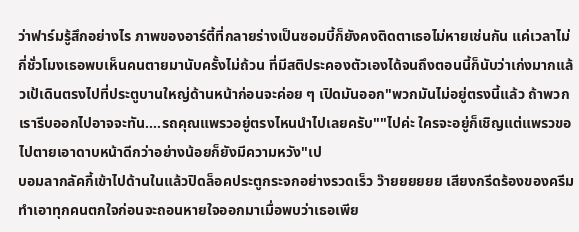ว่าฟาร์มรู้สึกอย่างไร ภาพของอาร์ตี้ที่กลายร่างเป็นซอมบี้ก็ยังคงติดตาเธอไม่หายเช่นกัน แค่เวลาไม่กี่ชั่วโมงเธอพบเห็นคนตายมานับครั้งไม่ถ้วน ที่มีสติประคองตัวเองได้จนถึงตอนนี้ก็นับว่าเก่งมากแล้วเป้เดินตรงไปที่ประตูบานใหญ่ด้านหน้าก่อนจะค่อย ๆ เปิดมันออก"พวกมันไม่อยู่ตรงนี้แล้ว ถ้าพวกเรารีบออกไปอาจจะทัน....รถคุณแพรวอยู่ตรงไหนนำไปเลยครับ""ไปค่ะ ใครจะอยู่ก็เชิญแต่แพรวขอไปตายเอาดาบหน้าดีกว่าอย่างน้อยก็ยังมีความหวัง"เป
บอมลากลัคกี้เข้าไปด้านในแล้วปิดล็อคประตูกระจกอย่างรวดเร็ว ว๊ายยยยยย เสียงกรีดร้องของครีมทำเอาทุกคนตกใจก่อนจะถอนหายใจออกมาเมื่อพบว่าเธอเพีย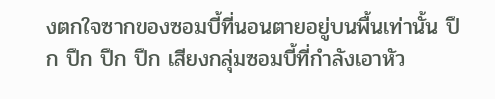งตกใจซากของซอมบี้ที่นอนตายอยู่บนพื้นเท่านั้น ปึก ปึก ปึก ปึก เสียงกลุ่มซอมบี้ที่กำลังเอาหัว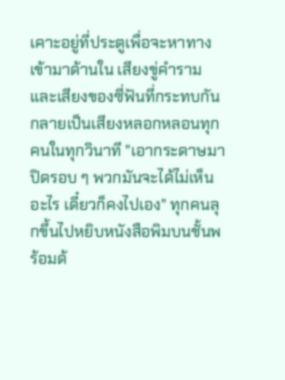เคาะอยู่ที่ประตูเพื่อจะหาทางเข้ามาด้านใน เสียงขู่คำราม และเสียงของซี่ฟันที่กระทบกันกลายเป็นเสียงหลอกหลอนทุกคนในทุกวินาที "เอากระดาษมาปิดรอบ ๆ พวกมันจะได้ไม่เห็นอะไร เดี๋ยวก็คงไปเอง" ทุกคนลุกขึ้นไปหยิบหนังสือพิมบนชั้นพร้อมด้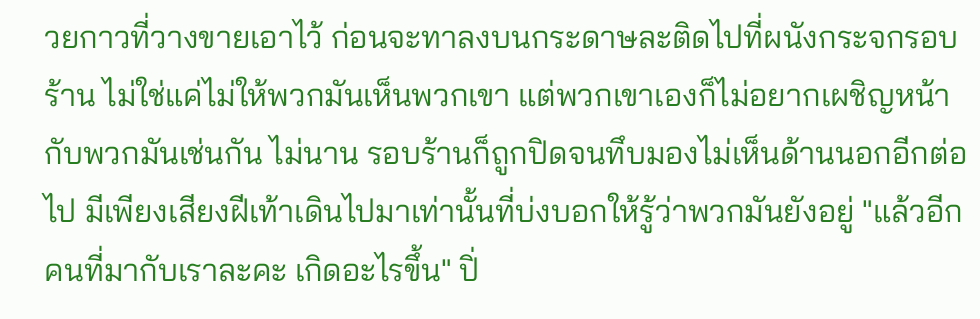วยกาวที่วางขายเอาไว้ ก่อนจะทาลงบนกระดาษละติดไปที่ผนังกระจกรอบร้าน ไม่ใช่แค่ไม่ให้พวกมันเห็นพวกเขา แต่พวกเขาเองก็ไม่อยากเผชิญหน้ากับพวกมันเช่นกัน ไม่นาน รอบร้านก็ถูกปิดจนทึบมองไม่เห็นด้านนอกอีกต่อไป มีเพียงเสียงฝีเท้าเดินไปมาเท่านั้นที่บ่งบอกให้รู้ว่าพวกมันยังอยู่ "แล้วอีกคนที่มากับเราละคะ เกิดอะไรขึ้น" ปิ่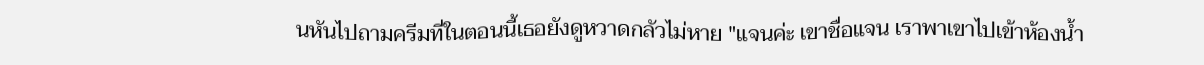นหันไปถามครีมที่ในตอนนี้เธอยังดูหวาดกลัวไม่หาย "แจนค่ะ เขาชื่อแจน เราพาเขาไปเข้าห้องน้ำ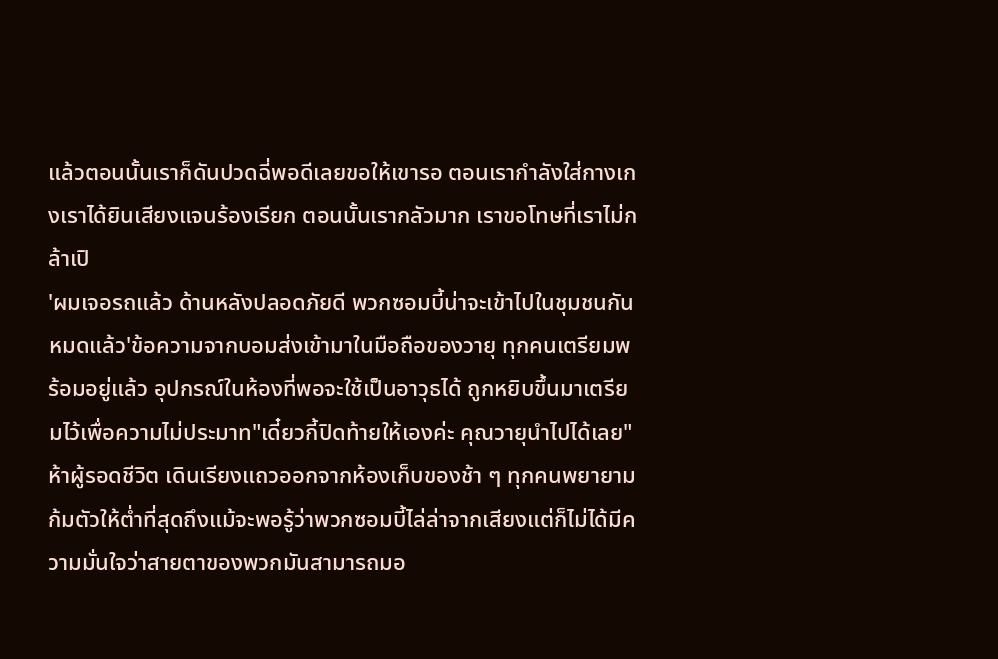แล้วตอนนั้นเราก็ดันปวดฉี่พอดีเลยขอให้เขารอ ตอนเรากำลังใส่กางเกงเราได้ยินเสียงแจนร้องเรียก ตอนนั้นเรากลัวมาก เราขอโทษที่เราไม่กล้าเปิ
'ผมเจอรถแล้ว ด้านหลังปลอดภัยดี พวกซอมบี้น่าจะเข้าไปในชุมชนกันหมดแล้ว'ข้อความจากบอมส่งเข้ามาในมือถือของวายุ ทุกคนเตรียมพร้อมอยู่แล้ว อุปกรณ์ในห้องที่พอจะใช้เป็นอาวุธได้ ถูกหยิบขึ้นมาเตรียมไว้เพื่อความไม่ประมาท"เดี๋ยวกี้ปิดท้ายให้เองค่ะ คุณวายุนำไปได้เลย"ห้าผู้รอดชีวิต เดินเรียงแถวออกจากห้องเก็บของช้า ๆ ทุกคนพยายามก้มตัวให้ต่ำที่สุดถึงแม้จะพอรู้ว่าพวกซอมบี้ไล่ล่าจากเสียงแต่ก็ไม่ได้มีความมั่นใจว่าสายตาของพวกมันสามารถมอ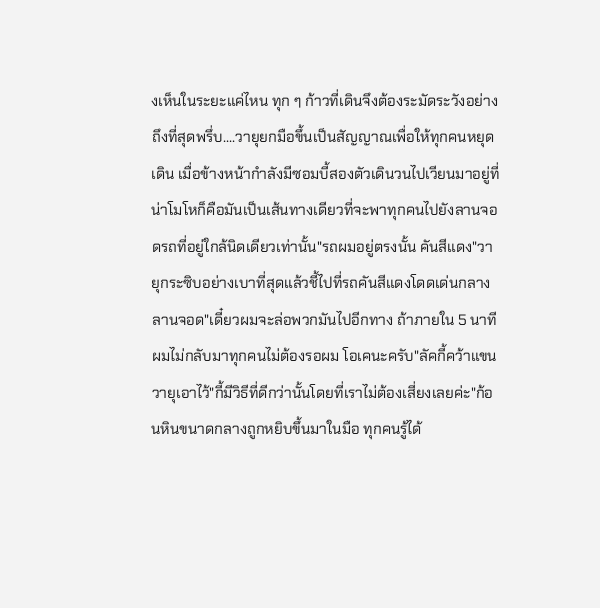งเห็นในระยะแค่ไหน ทุก ๆ ก้าวที่เดินจึงต้องระมัดระวังอย่างถึงที่สุดพรึ่บ....วายุยกมือขึ้นเป็นสัญญาณเพื่อให้ทุกคนหยุดเดิน เมื่อข้างหน้ากำลังมีซอมบี้สองตัวเดินวนไปเวียนมาอยู่ที่น่าโมโหก็คือมันเป็นเส้นทางเดียวที่จะพาทุกคนไปยังลานจอดรถที่อยู่ใกล้นิดเดียวเท่านั้น"รถผมอยู่ตรงนั้น คันสีแดง"วายุกระซิบอย่างเบาที่สุดแล้วชี้ไปที่รถคันสีแดงโดดเด่นกลางลานจอด"เดี๋ยวผมจะล่อพวกมันไปอีกทาง ถ้าภายใน 5 นาทีผมไม่กลับมาทุกคนไม่ต้องรอผม โอเคนะครับ"ลัคกี้คว้าแขนวายุเอาไว้"กี้มีวิธีที่ดีกว่านั้นโดยที่เราไม่ต้องเสี่ยงเลยค่ะ"ก้อนหินขนาดกลางถูกหยิบขึ้นมาในมือ ทุกคนรู้ได้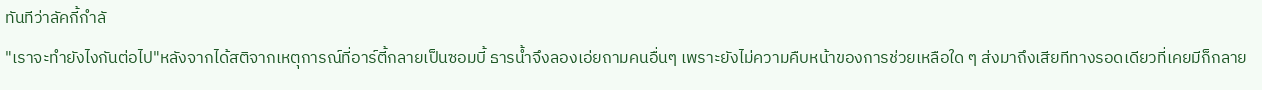ทันทีว่าลัคกี้กำลั
"เราจะทำยังไงกันต่อไป"หลังจากได้สติจากเหตุการณ์ที่อาร์ตี้กลายเป็นซอมบี้ ธารน้ำจึงลองเอ่ยถามคนอื่นๆ เพราะยังไม่ความคืบหน้าของการช่วยเหลือใด ๆ ส่งมาถึงเสียทีทางรอดเดียวที่เคยมีก็กลาย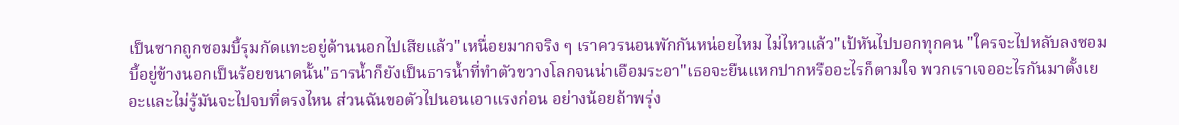เป็นซากถูกซอมบี้รุมกัดแทะอยู่ด้านนอกไปเสียแล้ว"เหนื่อยมากจริง ๆ เราควรนอนพักกันหน่อยไหม ไม่ไหวแล้ว"เป้หันไปบอกทุกคน "ใครจะไปหลับลงซอมบี้อยู่ข้างนอกเป็นร้อยขนาดนั้น"ธารน้ำก็ยังเป็นธารน้ำที่ทำตัวขวางโลกจนน่าเอือมระอา"เธอจะยืนแหกปากหรืออะไรก็ตามใจ พวกเราเจออะไรกันมาตั้งเยอะและไม่รู้มันจะไปจบที่ตรงไหน ส่วนฉันขอตัวไปนอนเอาแรงก่อน อย่างน้อยถ้าพรุ่ง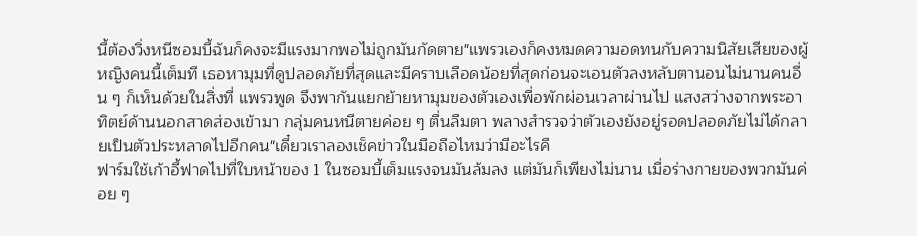นี้ต้องวิ่งหนีซอมบี้ฉันก็คงจะมีแรงมากพอไม่ถูกมันกัดตาย"แพรวเองก็คงหมดความอดทนกับความนิสัยเสียของผู้หญิงคนนี้เต็มที เธอหามุมที่ดูปลอดภัยที่สุดและมีคราบเลือดน้อยที่สุดก่อนจะเอนตัวลงหลับตานอนไม่นานคนอื่น ๆ ก็เห็นด้วยในสิ่งที่ แพรวพูด จึงพากันแยกย้ายหามุมของตัวเองเพื่อพักผ่อนเวลาผ่านไป แสงสว่างจากพระอาทิตย์ด้านนอกสาดส่องเข้ามา กลุ่มคนหนีตายค่อย ๆ ตื่นลืมตา พลางสำรวจว่าตัวเองยังอยู่รอดปลอดภัยไม่ได้กลายเป็นตัวประหลาดไปอีกคน"เดี๋ยวเราลองเช็คข่าวในมือถือไหมว่ามีอะไรคื
ฟาร์มใช้เก้าอี้ฟาดไปที่ใบหน้าของ 1 ในซอมบี้เต็มแรงจนมันล้มลง แต่มันก็เพียงไม่นาน เมื่อร่างกายของพวกมันค่อย ๆ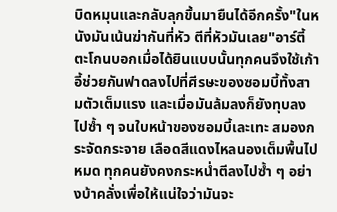บิดหมุนและกลับลุกขึ้นมายืนได้อีกครั้ง"ในหนังมันเน้นฆ่ากันที่หัว ตีที่หัวมันเลย"อาร์ตี้ตะโกนบอกเมื่อได้ยินแบบนั้นทุกคนจึงใช้เก้าอี้ช่วยกันฟาดลงไปที่ศีรษะของซอมบี้ทั้งสามตัวเต็มแรง และเมื่อมันล้มลงก็ยังทุบลงไปซ้ำ ๆ จนใบหน้าของซอมบี้เละเทะ สมองกระจัดกระจาย เลือดสีแดงไหลนองเต็มพื้นไปหมด ทุกคนยังคงกระหน่ำตีลงไปซ้ำ ๆ อย่างบ้าคลั่งเพื่อให้แน่ใจว่ามันจะ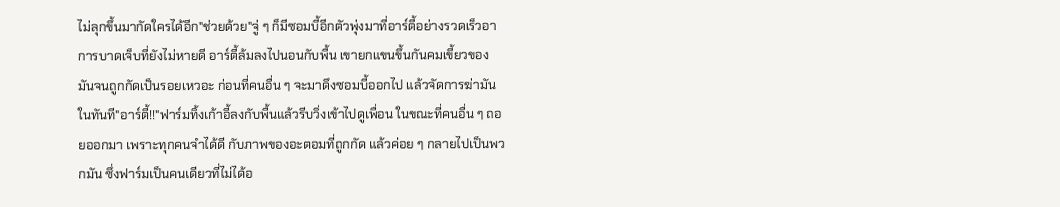ไม่ลุกขึ้นมากัดใครได้อีก"ช่วยด้วย"จู่ ๆ ก็มีซอมบี้อีกตัวพุ่งมาที่อาร์ตี้อย่างรวดเร็วอาการบาดเจ็บที่ยังไม่หายดี อาร์ตี้ล้มลงไปนอนกับพื้น เขายกแขนขึ้นกันคมเขี้ยวของมันจนถูกกัดเป็นรอยเหวอะ ก่อนที่คนอื่น ๆ จะมาดึงซอมบี้ออกไป แล้วจัดการฆ่ามันในทันที"อาร์ตี้!!"ฟาร์มทิ้งเก้าอี้ลงกับพื้นแล้วรีบวิ่งเข้าไปดูเพื่อน ในขณะที่คนอื่น ๆ ถอยออกมา เพราะทุกคนจำได้ดี กับภาพของอะตอมที่ถูกกัด แล้วค่อย ๆ กลายไปเป็นพวกมัน ซึ่งฟาร์มเป็นคนเดียวที่ไม่ได้อ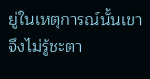ยู่ในเหตุการณ์นั้นเขาจึงไม่รู้ชะตา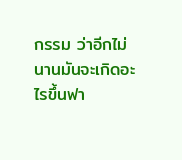กรรม ว่าอีกไม่นานมันจะเกิดอะไรขึ้นฟา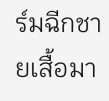ร์มฉีกชายเสื้อมา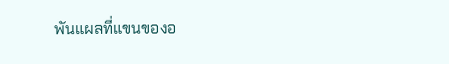พันแผลที่แขนของอ